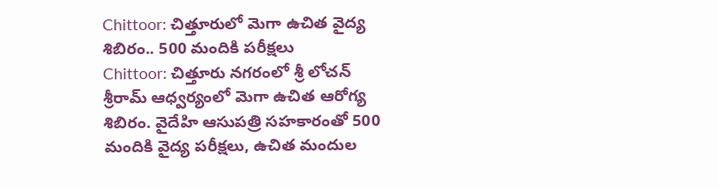Chittoor: చిత్తూరులో మెగా ఉచిత వైద్య శిబిరం.. 500 మందికి పరీక్షలు
Chittoor: చిత్తూరు నగరంలో శ్రీ లోచన్ శ్రీరామ్ ఆధ్వర్యంలో మెగా ఉచిత ఆరోగ్య శిబిరం. వైదేహి ఆసుపత్రి సహకారంతో 500 మందికి వైద్య పరీక్షలు, ఉచిత మందుల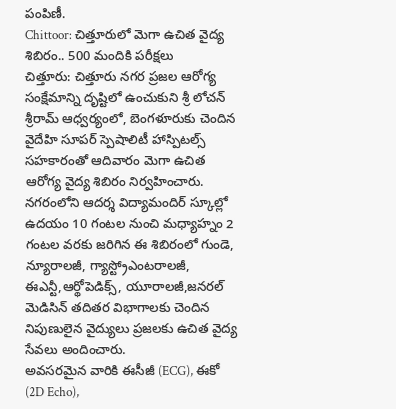పంపిణీ.
Chittoor: చిత్తూరులో మెగా ఉచిత వైద్య శిబిరం.. 500 మందికి పరీక్షలు
చిత్తూరు: చిత్తూరు నగర ప్రజల ఆరోగ్య సంక్షేమాన్ని దృష్టిలో ఉంచుకుని శ్రీ లోచన్ శ్రీరామ్ ఆధ్వర్యంలో, బెంగళూరుకు చెందిన వైదేహి సూపర్ స్పెషాలిటీ హాస్పిటల్స్ సహకారంతో ఆదివారం మెగా ఉచిత ఆరోగ్య వైద్య శిబిరం నిర్వహించారు.
నగరంలోని ఆదర్శ విద్యామందిర్ స్కూల్లో ఉదయం 10 గంటల నుంచి మధ్యాహ్నం 2 గంటల వరకు జరిగిన ఈ శిబిరంలో గుండె, న్యూరాలజీ, గ్యాస్ట్రోఎంటరాలజీ, ఈఎన్టీ,ఆర్థోపెడిక్స్, యూరాలజీ,జనరల్ మెడిసిన్ తదితర విభాగాలకు చెందిన నిపుణులైన వైద్యులు ప్రజలకు ఉచిత వైద్య సేవలు అందించారు.
అవసరమైన వారికి ఈసీజీ (ECG), ఈకో (2D Echo),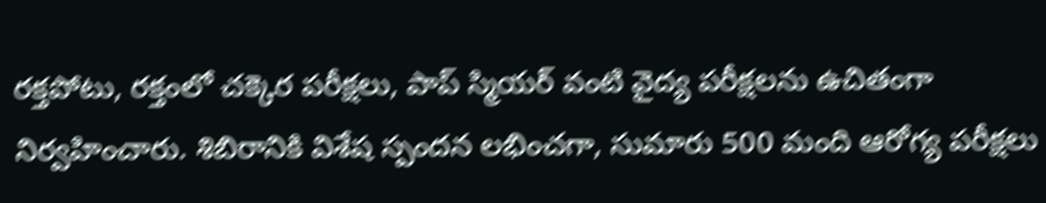రక్తపోటు, రక్తంలో చక్కెర పరీక్షలు, పాప్ స్మియర్ వంటి వైద్య పరీక్షలను ఉచితంగా నిర్వహించారు. శిబిరానికి విశేష స్పందన లభించగా, సుమారు 500 మంది ఆరోగ్య పరీక్షలు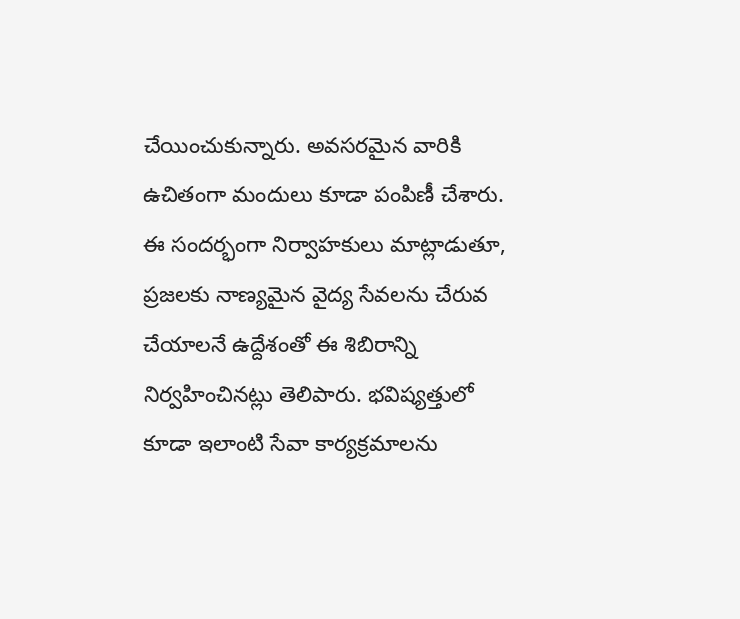చేయించుకున్నారు. అవసరమైన వారికి ఉచితంగా మందులు కూడా పంపిణీ చేశారు.
ఈ సందర్భంగా నిర్వాహకులు మాట్లాడుతూ, ప్రజలకు నాణ్యమైన వైద్య సేవలను చేరువ చేయాలనే ఉద్దేశంతో ఈ శిబిరాన్ని నిర్వహించినట్లు తెలిపారు. భవిష్యత్తులో కూడా ఇలాంటి సేవా కార్యక్రమాలను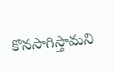కొనసాగిస్తామని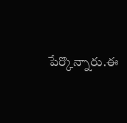పేర్కొన్నారు.ఈ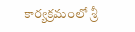కార్యక్రమంలో శ్రీ